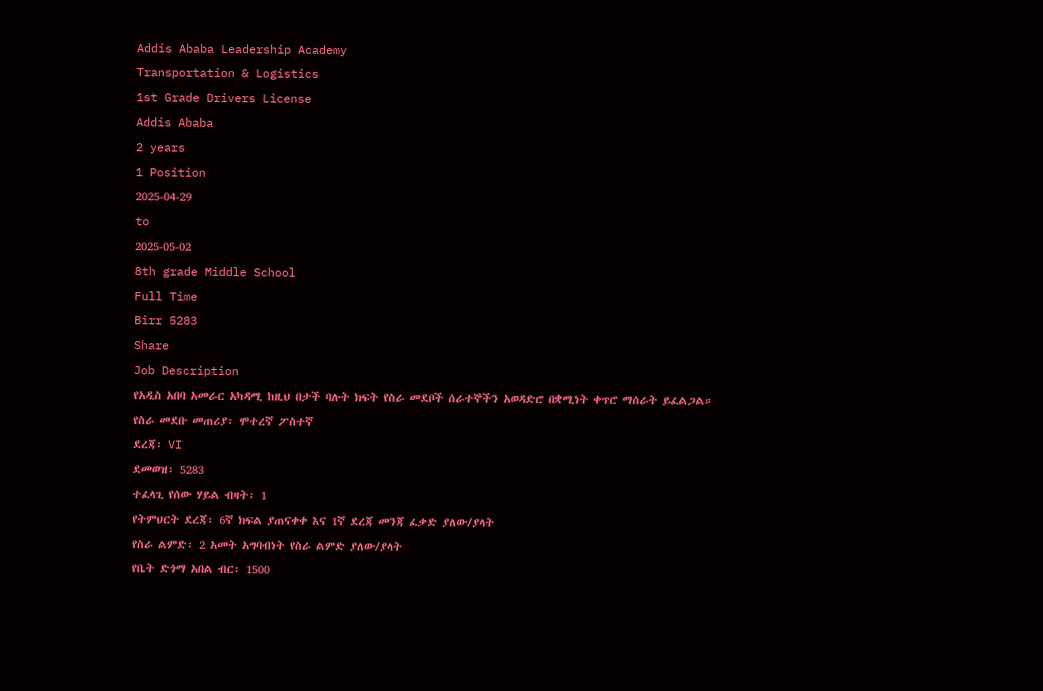Addis Ababa Leadership Academy
Transportation & Logistics
1st Grade Drivers License
Addis Ababa
2 years
1 Position
2025-04-29
to
2025-05-02
8th grade Middle School
Full Time
Birr 5283
Share
Job Description
የአዲስ አበባ አመራር አካዳሚ ከዚህ በታች ባሉት ክፍት የስራ መደቦች ሰራተኞችን አወዳድሮ በቋሚነት ቀጥሮ ማሰራት ይፈልጋል።
የስራ መደቡ መጠሪያ፡ ሞተረኛ ፖስተኛ
ደረጃ፡ VI
ደመወዝ፡ 5283
ተፈላጊ የሰው ሃይል ብዛት፡ 1
የትምህርት ደረጃ፡ 6ኛ ክፍል ያጠናቀቀ እና 1ኛ ደረጃ መንጃ ፈቃድ ያለው/ያላት
የስራ ልምድ፡ 2 አመት አግባብነት የስራ ልምድ ያለው/ያላት
የቤት ድጎማ አበል ብር፡ 1500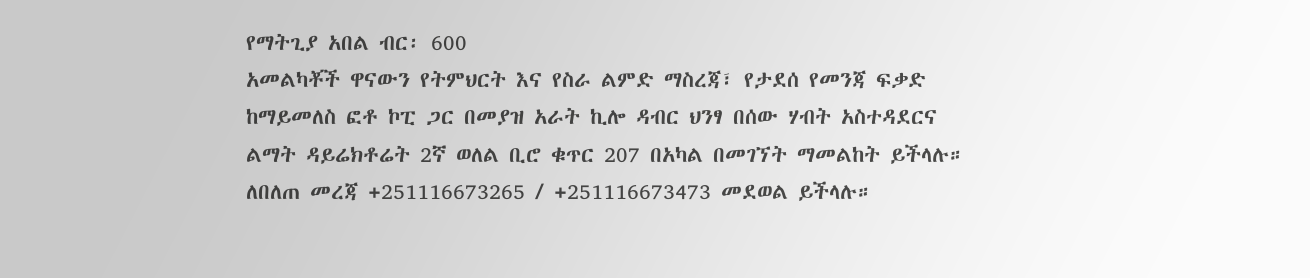የማትጊያ አበል ብር፡ 600
አመልካቾች ዋናውን የትምህርት እና የስራ ልምድ ማስረጃ፣ የታደሰ የመንጃ ፍቃድ ከማይመለስ ፎቶ ኮፒ ጋር በመያዝ አራት ኪሎ ዳብር ህንፃ በሰው ሃብት አስተዳደርና ልማት ዳይሬክቶሬት 2ኛ ወለል ቢሮ ቁጥር 207 በአካል በመገኘት ማመልከት ይችላሉ።
ለበለጠ መረጃ +251116673265 / +251116673473 መደወል ይችላሉ።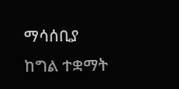ማሳሰቢያ
ከግል ተቋማት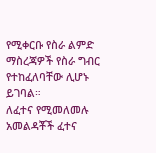የሚቀርቡ የስራ ልምድ ማስረጃዎች የስራ ግብር የተከፈለባቸው ሊሆኑ ይገባል።
ለፈተና የሚመለመሉ አመልዳቾች ፈተና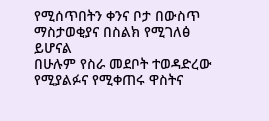የሚሰጥበትን ቀንና ቦታ በውስጥ ማስታወቂያና በስልክ የሚገለፅ ይሆናል
በሁሉም የስራ መደቦት ተወዳድረው የሚያልፉና የሚቀጠሩ ዋስትና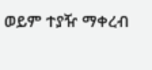ወይም ተያዥ ማቀረብ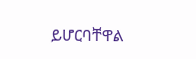ይሆርባቸዋል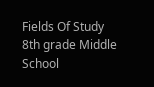Fields Of Study
8th grade Middle School